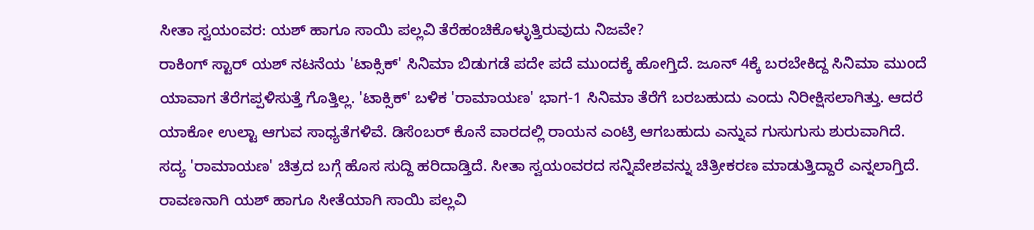ಸೀತಾ ಸ್ವಯಂವರ: ಯಶ್ ಹಾಗೂ ಸಾಯಿ ಪಲ್ಲವಿ ತೆರೆಹಂಚಿಕೊಳ್ಳುತ್ತಿರುವುದು ನಿಜವೇ?
ರಾಕಿಂಗ್ ಸ್ಟಾರ್ ಯಶ್ ನಟನೆಯ 'ಟಾಕ್ಸಿಕ್' ಸಿನಿಮಾ ಬಿಡುಗಡೆ ಪದೇ ಪದೆ ಮುಂದಕ್ಕೆ ಹೋಗ್ತಿದೆ. ಜೂನ್ 4ಕ್ಕೆ ಬರಬೇಕಿದ್ದ ಸಿನಿಮಾ ಮುಂದೆ ಯಾವಾಗ ತೆರೆಗಪ್ಪಳಿಸುತ್ತೆ ಗೊತ್ತಿಲ್ಲ. 'ಟಾಕ್ಸಿಕ್' ಬಳಿಕ 'ರಾಮಾಯಣ' ಭಾಗ-1 ಸಿನಿಮಾ ತೆರೆಗೆ ಬರಬಹುದು ಎಂದು ನಿರೀಕ್ಷಿಸಲಾಗಿತ್ತು. ಆದರೆ ಯಾಕೋ ಉಲ್ಟಾ ಆಗುವ ಸಾಧ್ಯತೆಗಳಿವೆ. ಡಿಸೆಂಬರ್ ಕೊನೆ ವಾರದಲ್ಲಿ ರಾಯನ ಎಂಟ್ರಿ ಆಗಬಹುದು ಎನ್ನುವ ಗುಸುಗುಸು ಶುರುವಾಗಿದೆ.
ಸದ್ಯ 'ರಾಮಾಯಣ' ಚಿತ್ರದ ಬಗ್ಗೆ ಹೊಸ ಸುದ್ದಿ ಹರಿದಾಡ್ತಿದೆ. ಸೀತಾ ಸ್ವಯಂವರದ ಸನ್ನಿವೇಶವನ್ನು ಚಿತ್ರೀಕರಣ ಮಾಡುತ್ತಿದ್ದಾರೆ ಎನ್ನಲಾಗ್ತಿದೆ. ರಾವಣನಾಗಿ ಯಶ್ ಹಾಗೂ ಸೀತೆಯಾಗಿ ಸಾಯಿ ಪಲ್ಲವಿ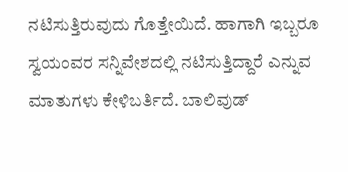ನಟಿಸುತ್ತಿರುವುದು ಗೊತ್ತೇಯಿದೆ. ಹಾಗಾಗಿ ಇಬ್ಬರೂ ಸ್ವಯಂವರ ಸನ್ನಿವೇಶದಲ್ಲಿ ನಟಿಸುತ್ತಿದ್ದಾರೆ ಎನ್ನುವ ಮಾತುಗಳು ಕೇಳಿಬರ್ತಿದೆ. ಬಾಲಿವುಡ್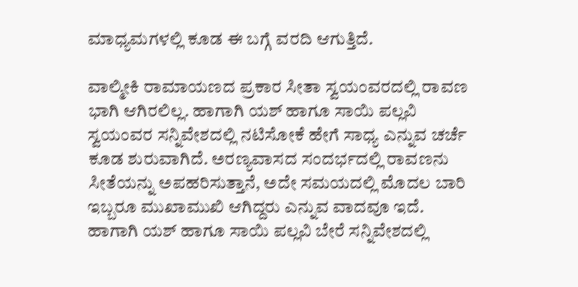ಮಾಧ್ಯಮಗಳಲ್ಲಿ ಕೂಡ ಈ ಬಗ್ಗೆ ವರದಿ ಆಗುತ್ತಿದೆ.

ವಾಲ್ಮೀಕಿ ರಾಮಾಯಣದ ಪ್ರಕಾರ ಸೀತಾ ಸ್ವಯಂವರದಲ್ಲಿ ರಾವಣ ಭಾಗಿ ಆಗಿರಲಿಲ್ಲ. ಹಾಗಾಗಿ ಯಶ್ ಹಾಗೂ ಸಾಯಿ ಪಲ್ಲವಿ ಸ್ವಯಂವರ ಸನ್ನಿವೇಶದಲ್ಲಿ ನಟಿಸೋಕೆ ಹೇಗೆ ಸಾಧ್ಯ ಎನ್ನುವ ಚರ್ಚೆ ಕೂಡ ಶುರುವಾಗಿದೆ. ಅರಣ್ಯವಾಸದ ಸಂದರ್ಭದಲ್ಲಿ ರಾವಣನು ಸೀತೆಯನ್ನು ಅಪಹರಿಸುತ್ತಾನೆ, ಅದೇ ಸಮಯದಲ್ಲಿ ಮೊದಲ ಬಾರಿ ಇಬ್ಬರೂ ಮುಖಾಮುಖಿ ಆಗಿದ್ದರು ಎನ್ನುವ ವಾದವೂ ಇದೆ. ಹಾಗಾಗಿ ಯಶ್ ಹಾಗೂ ಸಾಯಿ ಪಲ್ಲವಿ ಬೇರೆ ಸನ್ನಿವೇಶದಲ್ಲಿ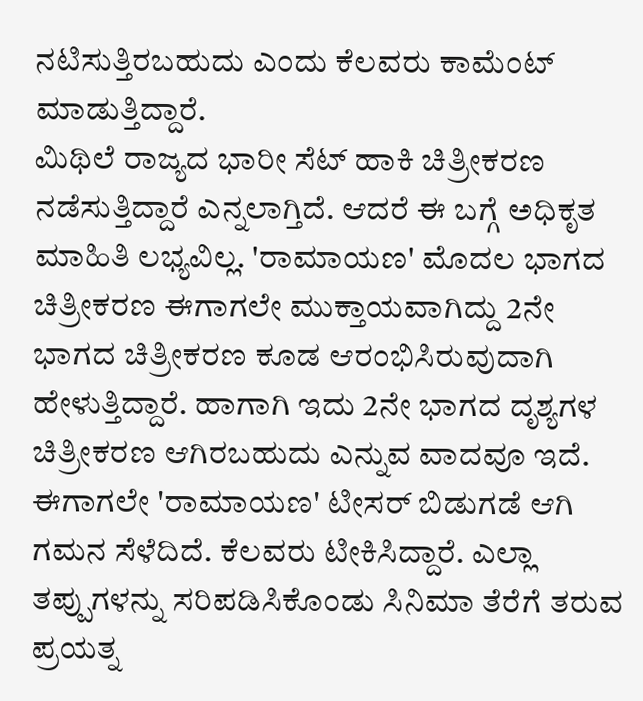ನಟಿಸುತ್ತಿರಬಹುದು ಎಂದು ಕೆಲವರು ಕಾಮೆಂಟ್ ಮಾಡುತ್ತಿದ್ದಾರೆ.
ಮಿಥಿಲೆ ರಾಜ್ಯದ ಭಾರೀ ಸೆಟ್ ಹಾಕಿ ಚಿತ್ರೀಕರಣ ನಡೆಸುತ್ತಿದ್ದಾರೆ ಎನ್ನಲಾಗ್ತಿದೆ. ಆದರೆ ಈ ಬಗ್ಗೆ ಅಧಿಕೃತ ಮಾಹಿತಿ ಲಭ್ಯವಿಲ್ಲ. 'ರಾಮಾಯಣ' ಮೊದಲ ಭಾಗದ ಚಿತ್ರೀಕರಣ ಈಗಾಗಲೇ ಮುಕ್ತಾಯವಾಗಿದ್ದು 2ನೇ ಭಾಗದ ಚಿತ್ರೀಕರಣ ಕೂಡ ಆರಂಭಿಸಿರುವುದಾಗಿ ಹೇಳುತ್ತಿದ್ದಾರೆ. ಹಾಗಾಗಿ ಇದು 2ನೇ ಭಾಗದ ದೃಶ್ಯಗಳ ಚಿತ್ರೀಕರಣ ಆಗಿರಬಹುದು ಎನ್ನುವ ವಾದವೂ ಇದೆ. ಈಗಾಗಲೇ 'ರಾಮಾಯಣ' ಟೀಸರ್ ಬಿಡುಗಡೆ ಆಗಿ ಗಮನ ಸೆಳೆದಿದೆ. ಕೆಲವರು ಟೀಕಿಸಿದ್ದಾರೆ. ಎಲ್ಲಾ ತಪ್ಪುಗಳನ್ನು ಸರಿಪಡಿಸಿಕೊಂಡು ಸಿನಿಮಾ ತೆರೆಗೆ ತರುವ ಪ್ರಯತ್ನ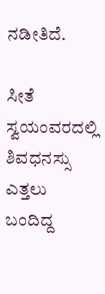ನಡೀತಿದೆ.

ಸೀತೆ ಸ್ವಯಂವರದಲ್ಲಿ ಶಿವಧನಸ್ಸು ಎತ್ತಲು ಬಂದಿದ್ದ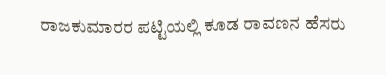ರಾಜಕುಮಾರರ ಪಟ್ಟಿಯಲ್ಲಿ ಕೂಡ ರಾವಣನ ಹೆಸರು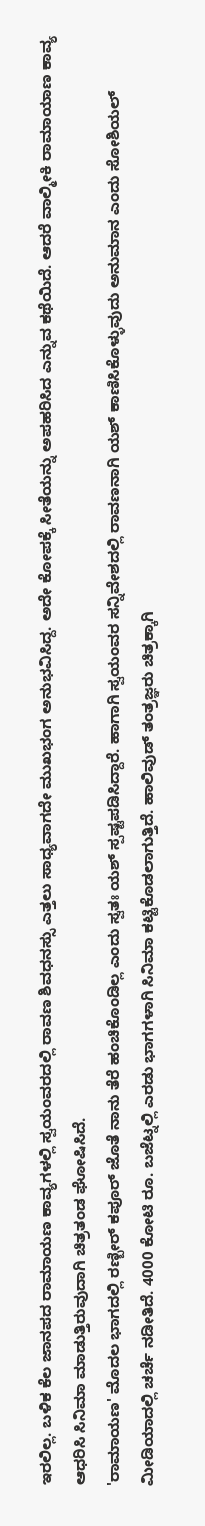ಇರಲಿಲ್ಲ. ಬಳಿಕ ಕೆಲ ಜಾನಪದ ರಾಮಾಯಣ ಕಾವ್ಯಗಳಲ್ಲಿ ಸ್ವಯಂವರದಲ್ಲಿ ರಾವಣ ಶಿವಧನಸ್ಸು ಎತ್ತಲು ಸಾಧ್ಯವಾಗದೇ ಮುಖಭಂಗ ಅನುಭವಿಸಿದ್ದ. ಅದೇ ಕೋಪಕ್ಕೆ ಸೀತೆಯನ್ನು ಅಪಹರಿಸಿದ ಎನ್ನುವ ಕಥೆಯಿದೆ. ಆದರೆ ವಾಲ್ಮೀಕಿ ರಾಮಾಯಾಣ ಕಾವ್ಯ ಆಧರಿಸಿ ಸಿನಿಮಾ ಮಾಡುತ್ತಿರುವುದಾಗಿ ಚಿತ್ರತಂಡ ಘೋಷಿಸಿದೆ.
'ರಾಮಾಯಣ' ಮೊದಲ ಭಾಗದಲ್ಲಿ ರಣ್ಬೀರ್ ಕಪೂರ್ ಜೊತೆ ನಾನು ತೆರೆ ಹಂಚಿಕೊಂಡಿಲ್ಲ ಎಂದು ಸ್ವತಃ ಯಶ್ ಸ್ಪಷ್ಟಪಡಿಸಿದ್ದಾರೆ. ಹಾಗಾಗಿ ಸ್ವಯಂವರ ಸನ್ನಿವೇಶದಲ್ಲಿ ರಾವಣನಾಗಿ ಯಶ್ ಕಾಣಿಸಿಕೊಳ್ಳುವುದು ಅನುಮಾನ ಎಂದು ಸೋಶಿಯಲ್ ಮೀಡಿಯಾದಲ್ಲಿ ಚರ್ಚೆ ನಡೀತಿದೆ. 4000 ಕೋಟಿ ರೂ. ಬಜೆಟ್ನಲ್ಲಿ ಎರಡು ಭಾಗಗಳಾಗಿ ಸಿನಿಮಾ ಕಟ್ಟಿಕೊಡಲಾಗುತ್ತಿದೆ. ಹಾಲಿವುಡ್ ತಂತ್ರಜ್ಞರು ಚಿತ್ರಕ್ಕಾಗಿ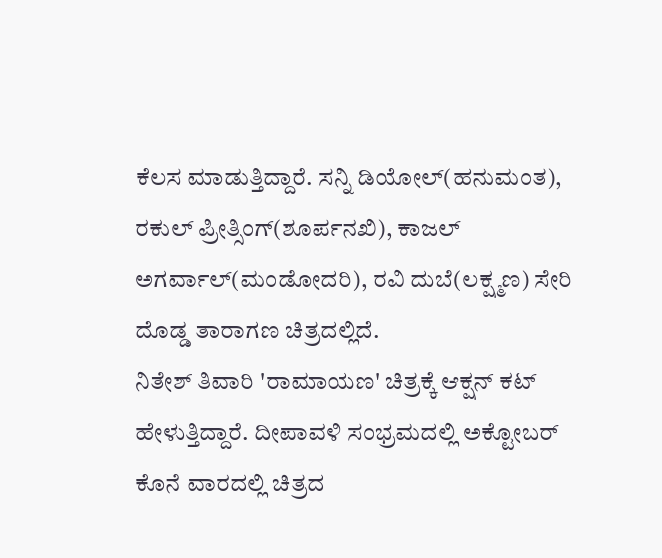ಕೆಲಸ ಮಾಡುತ್ತಿದ್ದಾರೆ. ಸನ್ನಿ ಡಿಯೋಲ್(ಹನುಮಂತ), ರಕುಲ್ ಪ್ರೀತ್ಸಿಂಗ್(ಶೂರ್ಪನಖಿ), ಕಾಜಲ್ ಅಗರ್ವಾಲ್(ಮಂಡೋದರಿ), ರವಿ ದುಬೆ(ಲಕ್ಷ್ಮಣ) ಸೇರಿ ದೊಡ್ಡ ತಾರಾಗಣ ಚಿತ್ರದಲ್ಲಿದೆ.
ನಿತೇಶ್ ತಿವಾರಿ 'ರಾಮಾಯಣ' ಚಿತ್ರಕ್ಕೆ ಆಕ್ಷನ್ ಕಟ್ ಹೇಳುತ್ತಿದ್ದಾರೆ. ದೀಪಾವಳಿ ಸಂಭ್ರಮದಲ್ಲಿ ಅಕ್ಟೋಬರ್ ಕೊನೆ ವಾರದಲ್ಲಿ ಚಿತ್ರದ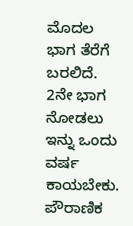ಮೊದಲ ಭಾಗ ತೆರೆಗೆ ಬರಲಿದೆ. 2ನೇ ಭಾಗ ನೋಡಲು ಇನ್ನು ಒಂದು ವರ್ಷ ಕಾಯಬೇಕು. ಪೌರಾಣಿಕ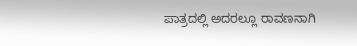ಪಾತ್ರದಲ್ಲಿ ಅದರಲ್ಲೂ ರಾವಣನಾಗಿ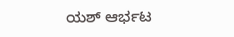ಯಶ್ ಆರ್ಭಟ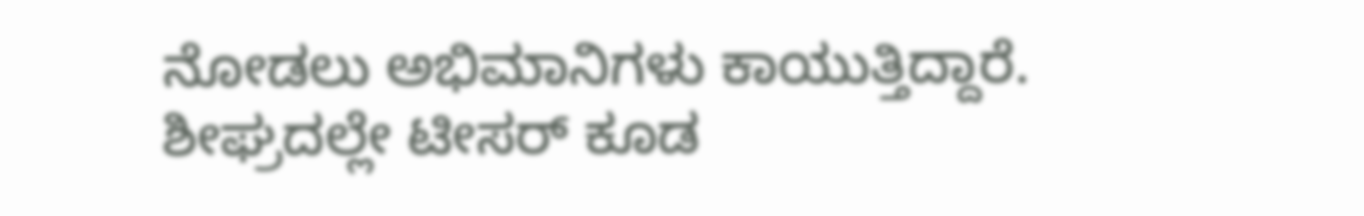ನೋಡಲು ಅಭಿಮಾನಿಗಳು ಕಾಯುತ್ತಿದ್ದಾರೆ. ಶೀಘ್ರದಲ್ಲೇ ಟೀಸರ್ ಕೂಡ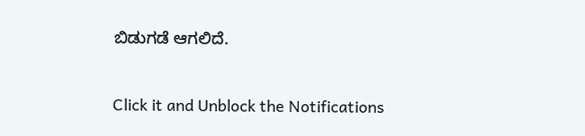ಬಿಡುಗಡೆ ಆಗಲಿದೆ.


Click it and Unblock the Notifications